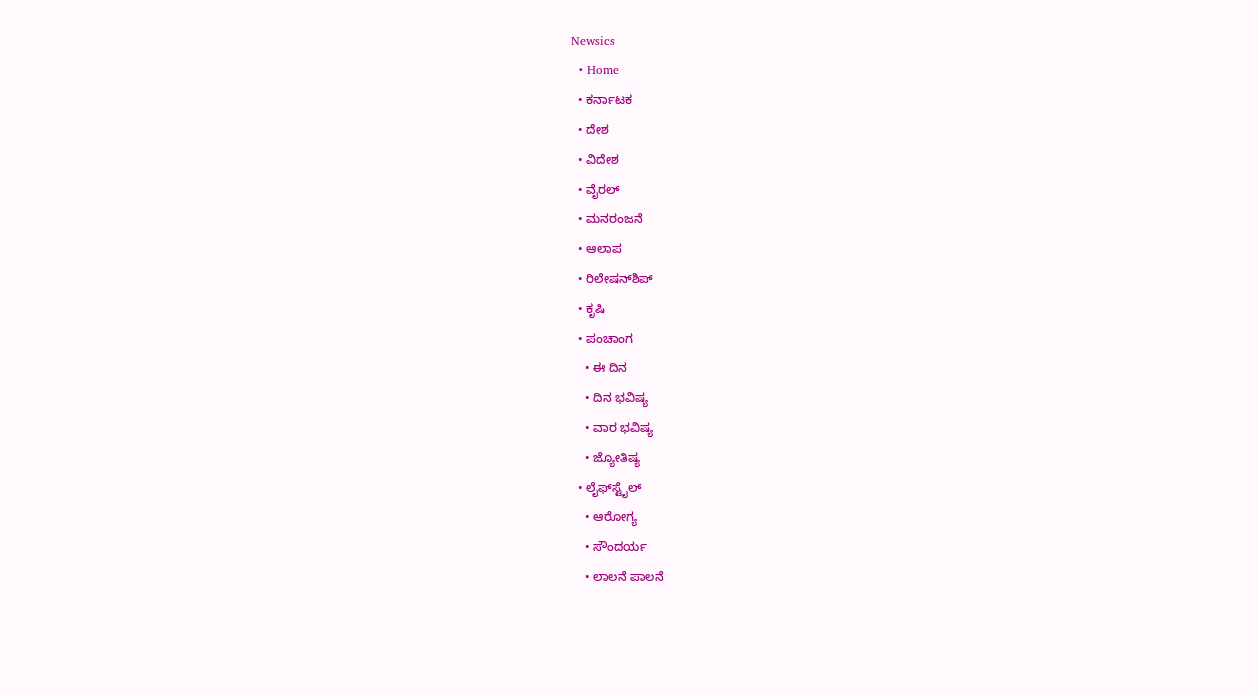Newsics
  • Home
  • ಕರ್ನಾಟಕ
  • ದೇಶ
  • ವಿದೇಶ
  • ವೈರಲ್
  • ಮನರಂಜನೆ
  • ಆಲಾಪ
  • ರಿಲೇಷನ್‌ಶಿಪ್
  • ಕೃಷಿ
  • ಪಂಚಾಂಗ
    • ಈ ದಿನ
    • ದಿನ ಭವಿಷ್ಯ
    • ವಾರ ಭವಿಷ್ಯ
    • ಜ್ಯೋತಿಷ್ಯ
  • ಲೈಫ್‌ಸ್ಟೈಲ್
    • ಆರೋಗ್ಯ
    • ಸೌಂದರ್ಯ
    • ಲಾಲನೆ ಪಾಲನೆ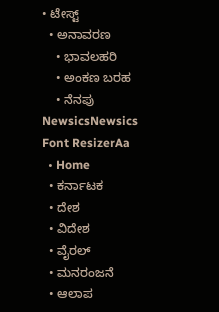• ಟೇಸ್ಟ್
  • ಅನಾವರಣ
    • ಭಾವಲಹರಿ
    • ಅಂಕಣ ಬರಹ
    • ನೆನಪು
NewsicsNewsics
Font ResizerAa
  • Home
  • ಕರ್ನಾಟಕ
  • ದೇಶ
  • ವಿದೇಶ
  • ವೈರಲ್
  • ಮನರಂಜನೆ
  • ಆಲಾಪ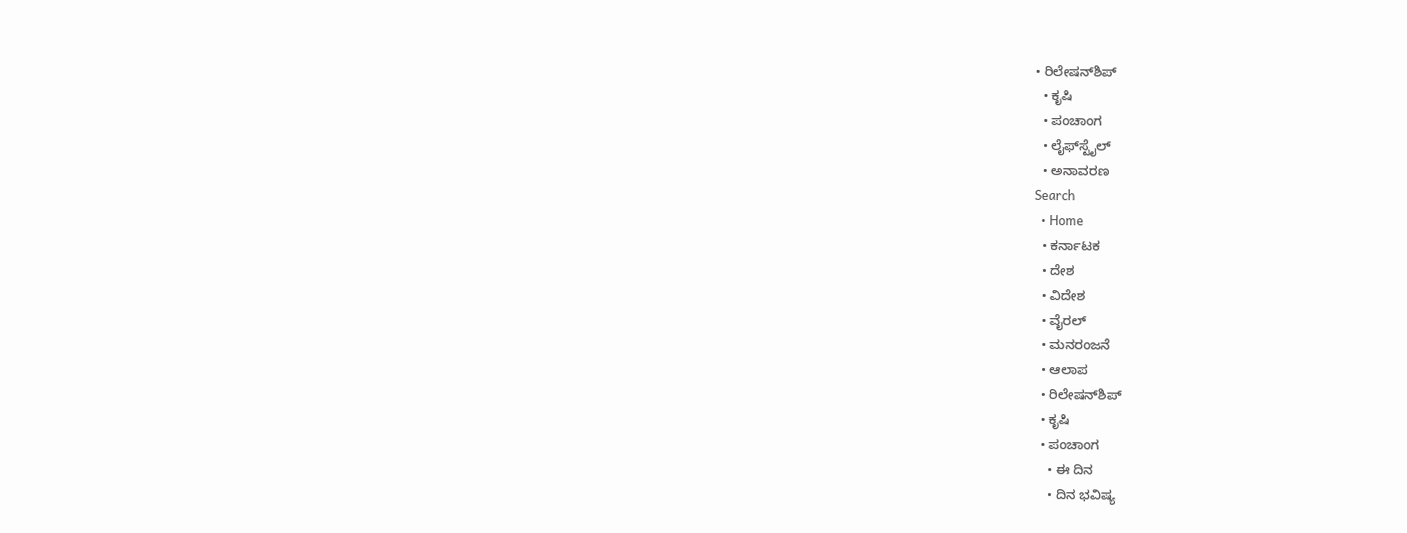• ರಿಲೇಷನ್‌ಶಿಪ್
  • ಕೃಷಿ
  • ಪಂಚಾಂಗ
  • ಲೈಫ್‌ಸ್ಟೈಲ್
  • ಅನಾವರಣ
Search
  • Home
  • ಕರ್ನಾಟಕ
  • ದೇಶ
  • ವಿದೇಶ
  • ವೈರಲ್
  • ಮನರಂಜನೆ
  • ಆಲಾಪ
  • ರಿಲೇಷನ್‌ಶಿಪ್
  • ಕೃಷಿ
  • ಪಂಚಾಂಗ
    • ಈ ದಿನ
    • ದಿನ ಭವಿಷ್ಯ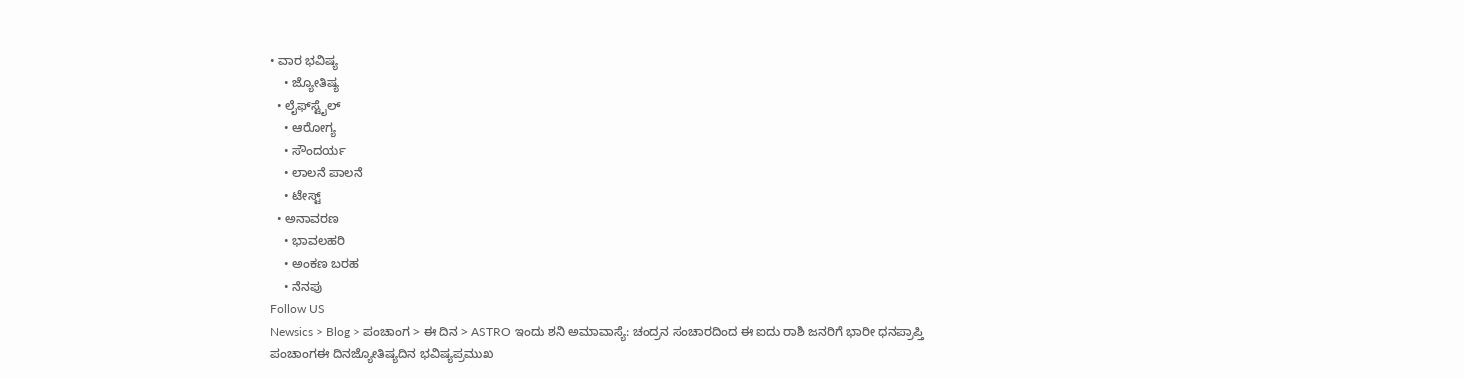• ವಾರ ಭವಿಷ್ಯ
    • ಜ್ಯೋತಿಷ್ಯ
  • ಲೈಫ್‌ಸ್ಟೈಲ್
    • ಆರೋಗ್ಯ
    • ಸೌಂದರ್ಯ
    • ಲಾಲನೆ ಪಾಲನೆ
    • ಟೇಸ್ಟ್
  • ಅನಾವರಣ
    • ಭಾವಲಹರಿ
    • ಅಂಕಣ ಬರಹ
    • ನೆನಪು
Follow US
Newsics > Blog > ಪಂಚಾಂಗ > ಈ ದಿನ > ASTRO ಇಂದು ಶನಿ‌ ಅಮಾವಾಸ್ಯೆ: ಚಂದ್ರನ ಸಂಚಾರದಿಂದ ಈ ಐದು ರಾಶಿ ಜನರಿಗೆ ಭಾರೀ ಧನಪ್ರಾಪ್ತಿ
ಪಂಚಾಂಗಈ ದಿನಜ್ಯೋತಿಷ್ಯದಿನ ಭವಿಷ್ಯಪ್ರಮುಖ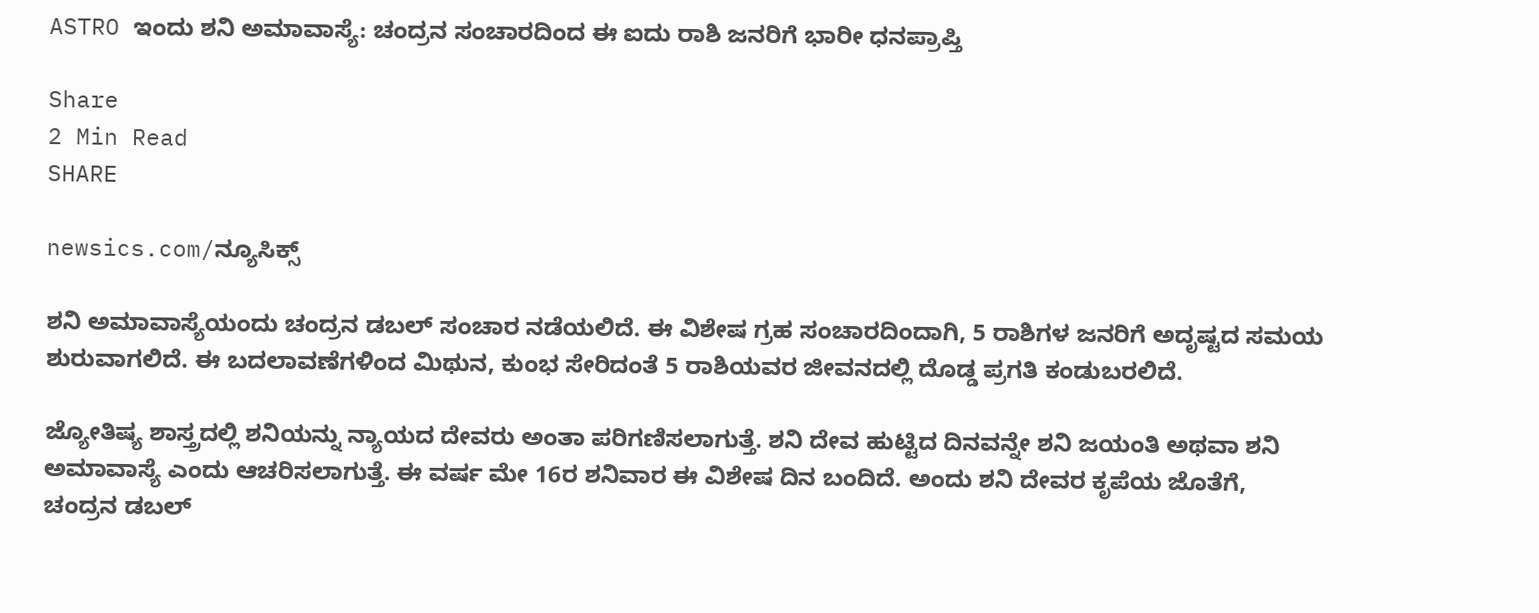ASTRO ಇಂದು ಶನಿ‌ ಅಮಾವಾಸ್ಯೆ: ಚಂದ್ರನ ಸಂಚಾರದಿಂದ ಈ ಐದು ರಾಶಿ ಜನರಿಗೆ ಭಾರೀ ಧನಪ್ರಾಪ್ತಿ

Share
2 Min Read
SHARE

newsics.com/ನ್ಯೂಸಿಕ್ಸ್

ಶನಿ ಅಮಾವಾಸ್ಯೆಯಂದು ಚಂದ್ರನ ಡಬಲ್ ಸಂಚಾರ ನಡೆಯಲಿದೆ. ಈ ವಿಶೇಷ ಗ್ರಹ ಸಂಚಾರದಿಂದಾಗಿ, 5 ರಾಶಿಗಳ ಜನರಿಗೆ ಅದೃಷ್ಟದ ಸಮಯ ಶುರುವಾಗಲಿದೆ. ಈ ಬದಲಾವಣೆಗಳಿಂದ ಮಿಥುನ, ಕುಂಭ ಸೇರಿದಂತೆ 5 ರಾಶಿಯವರ ಜೀವನದಲ್ಲಿ ದೊಡ್ಡ ಪ್ರಗತಿ ಕಂಡುಬರಲಿದೆ.

ಜ್ಯೋತಿಷ್ಯ ಶಾಸ್ತ್ರದಲ್ಲಿ ಶನಿಯನ್ನು ನ್ಯಾಯದ ದೇವರು ಅಂತಾ ಪರಿಗಣಿಸಲಾಗುತ್ತೆ. ಶನಿ ದೇವ ಹುಟ್ಟಿದ ದಿನವನ್ನೇ ಶನಿ ಜಯಂತಿ ಅಥವಾ ಶನಿ ಅಮಾವಾಸ್ಯೆ ಎಂದು ಆಚರಿಸಲಾಗುತ್ತೆ. ಈ ವರ್ಷ ಮೇ 16ರ ಶನಿವಾರ ಈ ವಿಶೇಷ ದಿನ ಬಂದಿದೆ. ಅಂದು ಶನಿ ದೇವರ ಕೃಪೆಯ ಜೊತೆಗೆ, ಚಂದ್ರನ ಡಬಲ್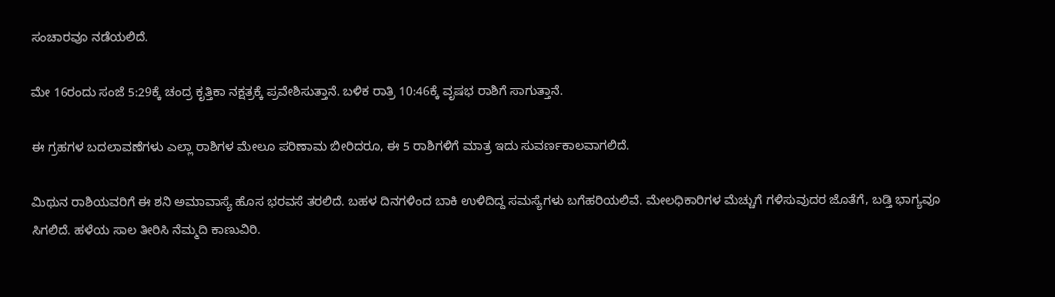ಸಂಚಾರವೂ ನಡೆಯಲಿದೆ.

ಮೇ 16ರಂದು ಸಂಜೆ 5:29ಕ್ಕೆ ಚಂದ್ರ ಕೃತ್ತಿಕಾ ನಕ್ಷತ್ರಕ್ಕೆ ಪ್ರವೇಶಿಸುತ್ತಾನೆ. ಬಳಿಕ ರಾತ್ರಿ 10:46ಕ್ಕೆ ವೃಷಭ ರಾಶಿಗೆ ಸಾಗುತ್ತಾನೆ.

ಈ ಗ್ರಹಗಳ ಬದಲಾವಣೆಗಳು ಎಲ್ಲಾ ರಾಶಿಗಳ ಮೇಲೂ ಪರಿಣಾಮ ಬೀರಿದರೂ, ಈ 5 ರಾಶಿಗಳಿಗೆ ಮಾತ್ರ ಇದು ಸುವರ್ಣಕಾಲವಾಗಲಿದೆ.

ಮಿಥುನ ರಾಶಿಯವರಿಗೆ ಈ ಶನಿ ಅಮಾವಾಸ್ಯೆ ಹೊಸ ಭರವಸೆ ತರಲಿದೆ. ಬಹಳ ದಿನಗಳಿಂದ ಬಾಕಿ ಉಳಿದಿದ್ದ ಸಮಸ್ಯೆಗಳು ಬಗೆಹರಿಯಲಿವೆ. ಮೇಲಧಿಕಾರಿಗಳ ಮೆಚ್ಚುಗೆ ಗಳಿಸುವುದರ ಜೊತೆಗೆ, ಬಡ್ತಿ ಭಾಗ್ಯವೂ ಸಿಗಲಿದೆ. ಹಳೆಯ ಸಾಲ ತೀರಿಸಿ ನೆಮ್ಮದಿ ಕಾಣುವಿರಿ.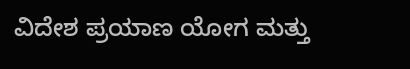ವಿದೇಶ ಪ್ರಯಾಣ ಯೋಗ ಮತ್ತು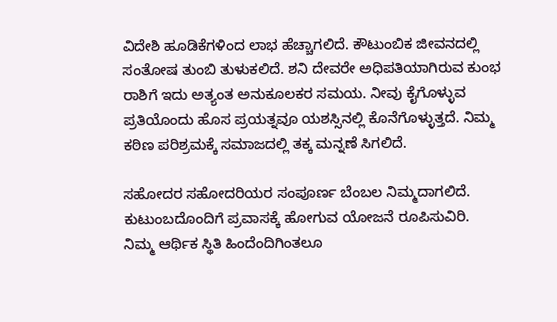ವಿದೇಶಿ ಹೂಡಿಕೆಗಳಿಂದ ಲಾಭ ಹೆಚ್ಚಾಗಲಿದೆ. ಕೌಟುಂಬಿಕ ಜೀವನದಲ್ಲಿ ಸಂತೋಷ ತುಂಬಿ ತುಳುಕಲಿದೆ. ಶನಿ ದೇವರೇ ಅಧಿಪತಿಯಾಗಿರುವ ಕುಂಭ ರಾಶಿಗೆ ಇದು ಅತ್ಯಂತ ಅನುಕೂಲಕರ ಸಮಯ. ನೀವು ಕೈಗೊಳ್ಳುವ ಪ್ರತಿಯೊಂದು ಹೊಸ ಪ್ರಯತ್ನವೂ ಯಶಸ್ಸಿನಲ್ಲಿ ಕೊನೆಗೊಳ್ಳುತ್ತದೆ. ನಿಮ್ಮ ಕಠಿಣ ಪರಿಶ್ರಮಕ್ಕೆ ಸಮಾಜದಲ್ಲಿ ತಕ್ಕ ಮನ್ನಣೆ ಸಿಗಲಿದೆ.

ಸಹೋದರ ಸಹೋದರಿಯರ ಸಂಪೂರ್ಣ ಬೆಂಬಲ ನಿಮ್ಮದಾಗಲಿದೆ. ಕುಟುಂಬದೊಂದಿಗೆ ಪ್ರವಾಸಕ್ಕೆ ಹೋಗುವ ಯೋಜನೆ ರೂಪಿಸುವಿರಿ. ನಿಮ್ಮ ಆರ್ಥಿಕ ಸ್ಥಿತಿ ಹಿಂದೆಂದಿಗಿಂತಲೂ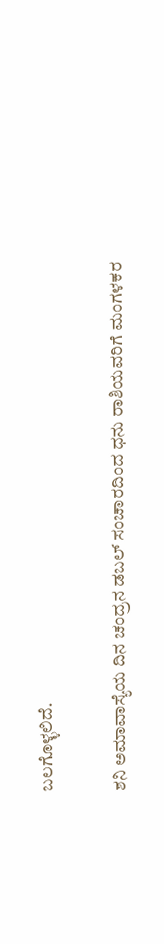ಬಲಗೊಳ್ಳಲಿದೆ.

ಶನಿ ಅಮಾವಾಸ್ಯೆಯ ದಿನ ಚಂದ್ರನ ಡಬಲ್ ಸಂಚಾರದಿಂದ ಧನು ರಾಶಿಯವರಿಗೆ ಮಂಗಳಕರ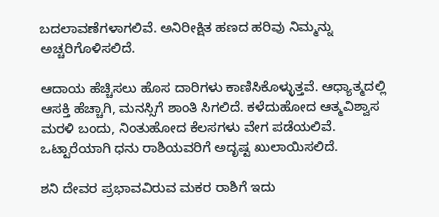ಬದಲಾವಣೆಗಳಾಗಲಿವೆ. ಅನಿರೀಕ್ಷಿತ ಹಣದ ಹರಿವು ನಿಮ್ಮನ್ನು ಅಚ್ಚರಿಗೊಳಿಸಲಿದೆ.

ಆದಾಯ ಹೆಚ್ಚಿಸಲು ಹೊಸ ದಾರಿಗಳು ಕಾಣಿಸಿಕೊಳ್ಳುತ್ತವೆ. ಆಧ್ಯಾತ್ಮದಲ್ಲಿ ಆಸಕ್ತಿ ಹೆಚ್ಚಾಗಿ, ಮನಸ್ಸಿಗೆ ಶಾಂತಿ ಸಿಗಲಿದೆ. ಕಳೆದುಹೋದ ಆತ್ಮವಿಶ್ವಾಸ ಮರಳಿ ಬಂದು, ನಿಂತುಹೋದ ಕೆಲಸಗಳು ವೇಗ ಪಡೆಯಲಿವೆ. ಒಟ್ಟಾರೆಯಾಗಿ ಧನು ರಾಶಿಯವರಿಗೆ ಅದೃಷ್ಟ ಖುಲಾಯಿಸಲಿದೆ.

ಶನಿ ದೇವರ ಪ್ರಭಾವವಿರುವ ಮಕರ ರಾಶಿಗೆ ಇದು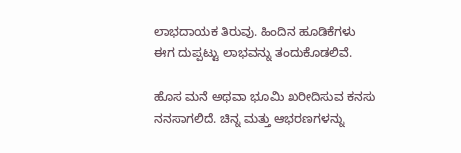ಲಾಭದಾಯಕ ತಿರುವು. ಹಿಂದಿನ ಹೂಡಿಕೆಗಳು ಈಗ ದುಪ್ಪಟ್ಟು ಲಾಭವನ್ನು ತಂದುಕೊಡಲಿವೆ.

ಹೊಸ ಮನೆ ಅಥವಾ ಭೂಮಿ ಖರೀದಿಸುವ ಕನಸು ನನಸಾಗಲಿದೆ. ಚಿನ್ನ ಮತ್ತು ಆಭರಣಗಳನ್ನು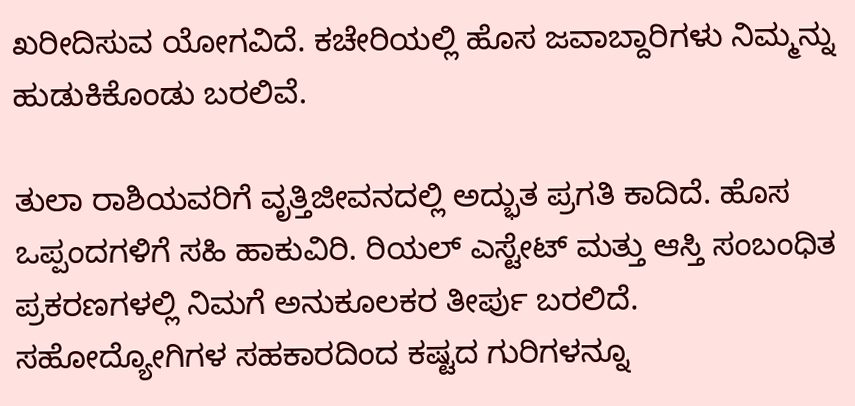ಖರೀದಿಸುವ ಯೋಗವಿದೆ. ಕಚೇರಿಯಲ್ಲಿ ಹೊಸ ಜವಾಬ್ದಾರಿಗಳು ನಿಮ್ಮನ್ನು ಹುಡುಕಿಕೊಂಡು ಬರಲಿವೆ.

ತುಲಾ ರಾಶಿಯವರಿಗೆ ವೃತ್ತಿಜೀವನದಲ್ಲಿ ಅದ್ಭುತ ಪ್ರಗತಿ ಕಾದಿದೆ. ಹೊಸ ಒಪ್ಪಂದಗಳಿಗೆ ಸಹಿ ಹಾಕುವಿರಿ. ರಿಯಲ್ ಎಸ್ಟೇಟ್ ಮತ್ತು ಆಸ್ತಿ ಸಂಬಂಧಿತ ಪ್ರಕರಣಗಳಲ್ಲಿ ನಿಮಗೆ ಅನುಕೂಲಕರ ತೀರ್ಪು ಬರಲಿದೆ. ಸಹೋದ್ಯೋಗಿಗಳ ಸಹಕಾರದಿಂದ ಕಷ್ಟದ ಗುರಿಗಳನ್ನೂ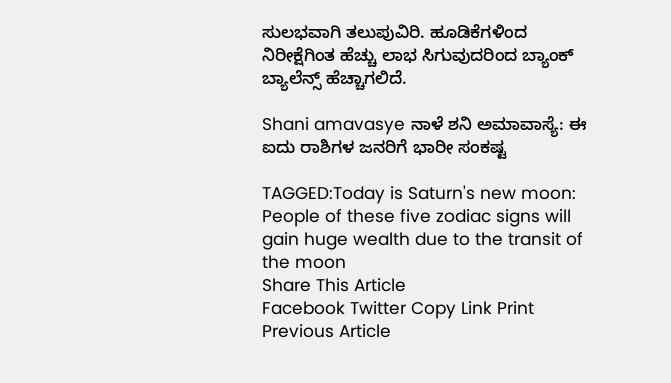ಸುಲಭವಾಗಿ ತಲುಪುವಿರಿ. ಹೂಡಿಕೆಗಳಿಂದ ನಿರೀಕ್ಷೆಗಿಂತ ಹೆಚ್ಚು ಲಾಭ ಸಿಗುವುದರಿಂದ ಬ್ಯಾಂಕ್ ಬ್ಯಾಲೆನ್ಸ್ ಹೆಚ್ಚಾಗಲಿದೆ.

Shani amavasye ನಾಳೆ ಶನಿ ಅಮಾವಾಸ್ಯೆ: ಈ‌ ಐದು ರಾಶಿಗಳ ಜನರಿಗೆ ಭಾರೀ ಸಂಕಷ್ಟ

TAGGED:Today is Saturn's new moon: People of these five zodiac signs will gain huge wealth due to the transit of the moon
Share This Article
Facebook Twitter Copy Link Print
Previous Article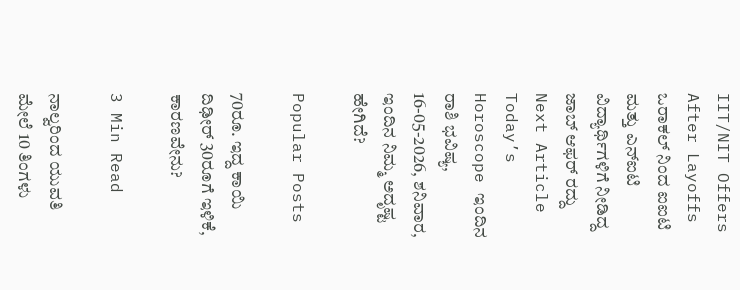IIT/NIT Offers After Layoffs ಒರಾಕಲ್ ನಿಂದ ಐಐಟಿ ಮತ್ತು ಎನ್‌ಐಟಿ ವಿದ್ಯಾರ್ಥಿಗಳಿಗೆ ನೀಡಿದ್ದ ಜಾಬ್ ಆಫರ್ ರದ್ದು
Next Article Today’s Horoscope ಇಂದಿನ ರಾಶಿ‌ ಭವಿಷ್ಯ, 16-05-2026, ಶನಿವಾರ, ಇಂದಿನ ನಿಮ್ಮ ಅದೃಷ್ಟ ಹೇಗಿದೆ?

Popular Posts

70ರೂ. ಇದ್ದ ಕಾಯಿ ದಿಢೀರ್ 30ರೂಗೆ ಇಳಿಕೆ, ಕಾರಣವೇನು?

3 Min Read

ನಾಲ್ವರಿಂದ ಯುವತಿ ಮೇಲೆ 10 ತಿಂಗಳು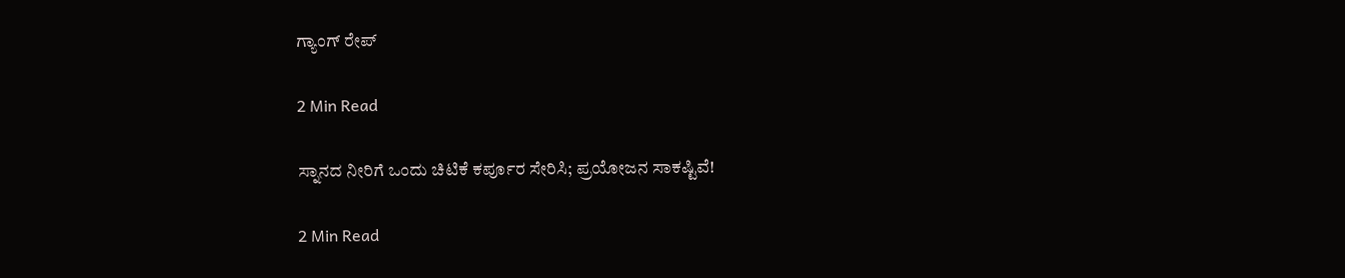ಗ್ಯಾಂಗ್‌ ರೇಪ್

2 Min Read

ಸ್ನಾನದ ನೀರಿಗೆ ಒಂದು ಚಿಟಿಕೆ ಕರ್ಪೂರ ಸೇರಿಸಿ; ಪ್ರಯೋಜನ ಸಾಕಷ್ಟಿವೆ!

2 Min Read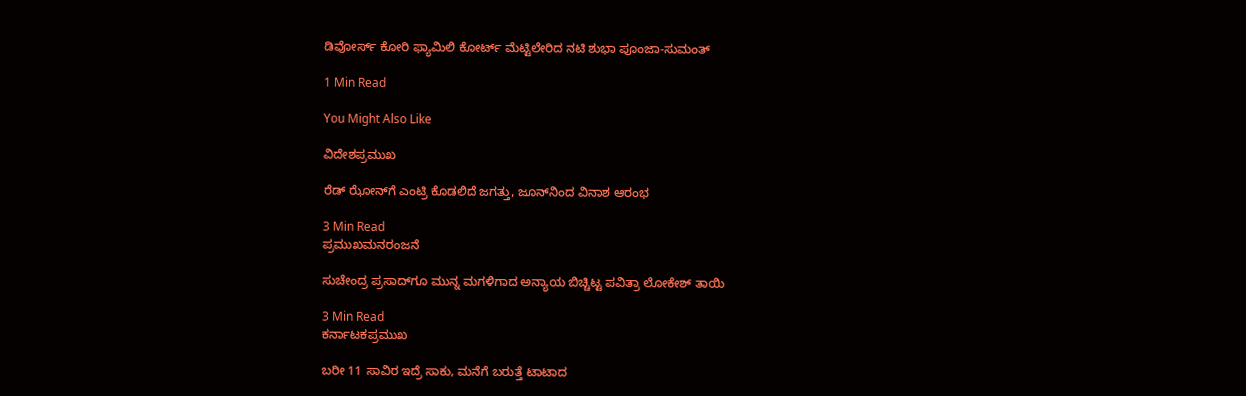ಡಿವೋರ್ಸ್ ಕೋರಿ ಫ್ಯಾಮಿಲಿ ಕೋರ್ಟ್ ಮೆಟ್ಟಿಲೇರಿದ ನಟಿ ಶುಭಾ ಪೂಂಜಾ-ಸುಮಂತ್

1 Min Read

You Might Also Like

ವಿದೇಶಪ್ರಮುಖ

ರೆಡ್‌ ಝೋನ್‌ಗೆ ಎಂಟ್ರಿ ಕೊಡಲಿದೆ ಜಗತ್ತು, ಜೂನ್‌ನಿಂದ ವಿನಾಶ ಆರಂಭ

3 Min Read
ಪ್ರಮುಖಮನರಂಜನೆ

ಸುಚೇಂದ್ರ ಪ್ರಸಾದ್‌ಗೂ ಮುನ್ನ ಮಗಳಿಗಾದ ಅನ್ಯಾಯ ಬಿಚ್ಚಿಟ್ಟ ಪವಿತ್ರಾ ಲೋಕೇಶ್ ತಾಯಿ

3 Min Read
ಕರ್ನಾಟಕಪ್ರಮುಖ

ಬರೀ 11 ಸಾವಿರ ಇದ್ರೆ ಸಾಕು, ಮನೆಗೆ ಬರುತ್ತೆ ಟಾಟಾದ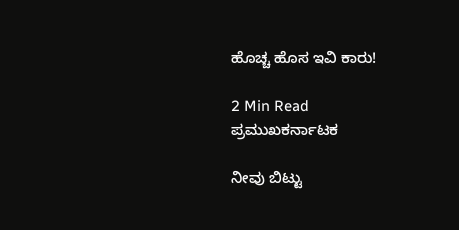ಹೊಚ್ಚ ಹೊಸ ಇವಿ ಕಾರು!

2 Min Read
ಪ್ರಮುಖಕರ್ನಾಟಕ

ನೀವು ಬಿಟ್ಟು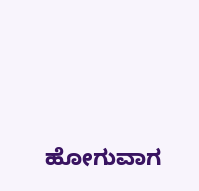ಹೋಗುವಾಗ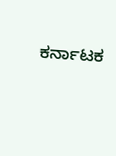ಕರ್ನಾಟಕ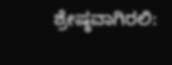ಶ್ರೇಷ್ಠವಾಗಿರಲಿ: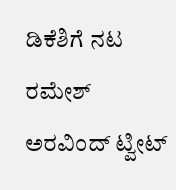ಡಿಕೆಶಿಗೆ ನಟ ರಮೇಶ್ ಅರವಿಂದ್ ಟ್ವೀಟ್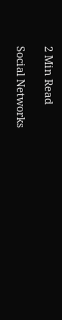2 Min Read

Social Networks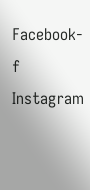Facebook-f Instagram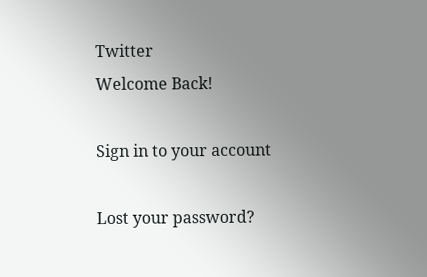Twitter
Welcome Back!

Sign in to your account

Lost your password?